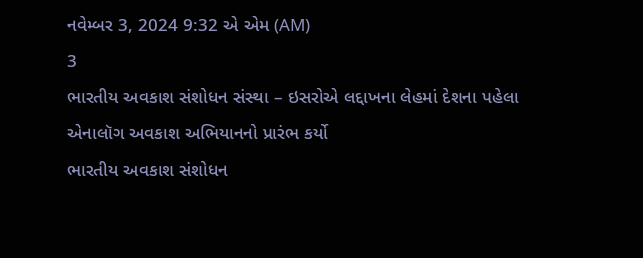નવેમ્બર 3, 2024 9:32 એ એમ (AM)
3
ભારતીય અવકાશ સંશોધન સંસ્થા – ઇસરોએ લદ્દાખના લેહમાં દેશના પહેલા એનાલૉગ અવકાશ અભિયાનનો પ્રારંભ કર્યો
ભારતીય અવકાશ સંશોધન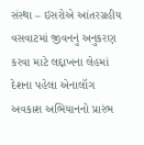સંસ્થા – ઇસરોએ આંતરગ્રહીય વસવાટમાં જીવનનું અનુકરણ કરવા માટે લદ્દાખના લેહમાં દેશના પહેલા એનાલૉગ અવકાશ અભિયાનનો પ્રારંભ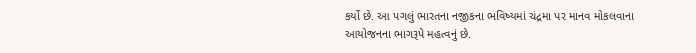કર્યો છે. આ પગલું ભારતના નજીકના ભવિષ્યમાં ચંદ્રમા પર માનવ મોકલવાના આયોજનના ભાગરૂપે મહત્વનું છે.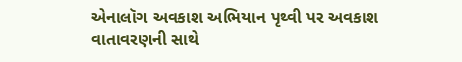એનાલૉગ અવકાશ અભિયાન પૃથ્વી પર અવકાશ વાતાવરણની સાથે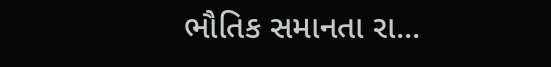ભૌતિક સમાનતા રા...